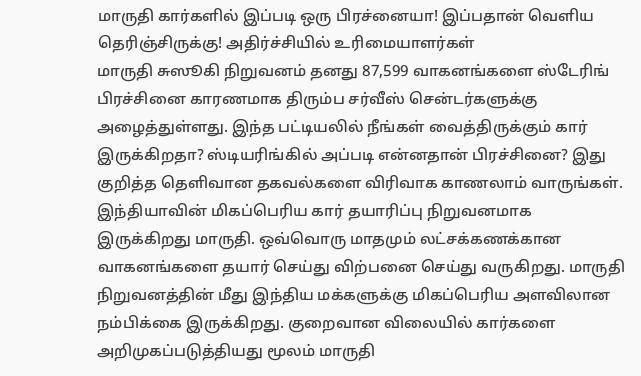மாருதி கார்களில் இப்படி ஒரு பிரச்னையா! இப்பதான் வெளிய தெரிஞ்சிருக்கு! அதிர்ச்சியில் உரிமையாளர்கள்
மாருதி சுஸூகி நிறுவனம் தனது 87,599 வாகனங்களை ஸ்டேரிங் பிரச்சினை காரணமாக திரும்ப சர்வீஸ் சென்டர்களுக்கு அழைத்துள்ளது. இந்த பட்டியலில் நீங்கள் வைத்திருக்கும் கார் இருக்கிறதா? ஸ்டியரிங்கில் அப்படி என்னதான் பிரச்சினை? இது குறித்த தெளிவான தகவல்களை விரிவாக காணலாம் வாருங்கள்.
இந்தியாவின் மிகப்பெரிய கார் தயாரிப்பு நிறுவனமாக இருக்கிறது மாருதி. ஒவ்வொரு மாதமும் லட்சக்கணக்கான வாகனங்களை தயார் செய்து விற்பனை செய்து வருகிறது. மாருதி நிறுவனத்தின் மீது இந்திய மக்களுக்கு மிகப்பெரிய அளவிலான நம்பிக்கை இருக்கிறது. குறைவான விலையில் கார்களை அறிமுகப்படுத்தியது மூலம் மாருதி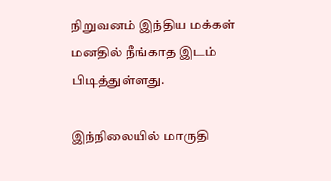நிறுவனம் இந்திய மக்கள் மனதில் நீங்காத இடம் பிடித்துள்ளது.

இந்நிலையில் மாருதி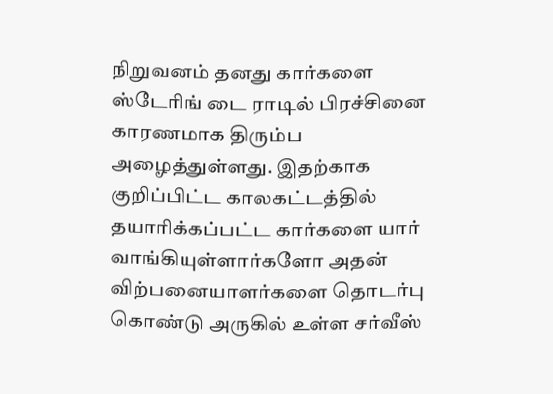நிறுவனம் தனது கார்களை ஸ்டேரிங் டை ராடில் பிரச்சினை காரணமாக திரும்ப அழைத்துள்ளது. இதற்காக குறிப்பிட்ட காலகட்டத்தில் தயாரிக்கப்பட்ட கார்களை யார் வாங்கியுள்ளார்களோ அதன் விற்பனையாளர்களை தொடர்பு கொண்டு அருகில் உள்ள சர்வீஸ்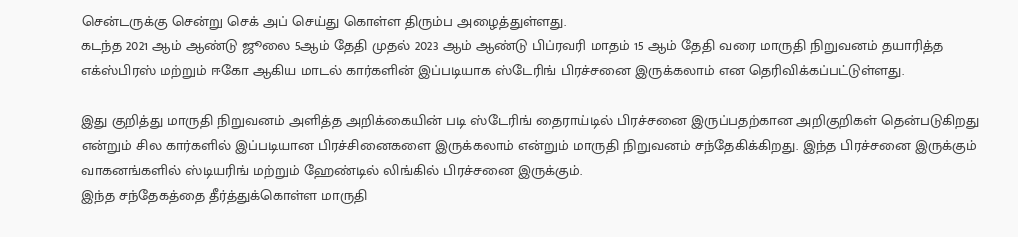சென்டருக்கு சென்று செக் அப் செய்து கொள்ள திரும்ப அழைத்துள்ளது.
கடந்த 2021 ஆம் ஆண்டு ஜூலை 5ஆம் தேதி முதல் 2023 ஆம் ஆண்டு பிப்ரவரி மாதம் 15 ஆம் தேதி வரை மாருதி நிறுவனம் தயாரித்த எக்ஸ்பிரஸ் மற்றும் ஈகோ ஆகிய மாடல் கார்களின் இப்படியாக ஸ்டேரிங் பிரச்சனை இருக்கலாம் என தெரிவிக்கப்பட்டுள்ளது.

இது குறித்து மாருதி நிறுவனம் அளித்த அறிக்கையின் படி ஸ்டேரிங் தைராய்டில் பிரச்சனை இருப்பதற்கான அறிகுறிகள் தென்படுகிறது என்றும் சில கார்களில் இப்படியான பிரச்சினைகளை இருக்கலாம் என்றும் மாருதி நிறுவனம் சந்தேகிக்கிறது. இந்த பிரச்சனை இருக்கும் வாகனங்களில் ஸ்டியரிங் மற்றும் ஹேண்டில் லிங்கில் பிரச்சனை இருக்கும்.
இந்த சந்தேகத்தை தீர்த்துக்கொள்ள மாருதி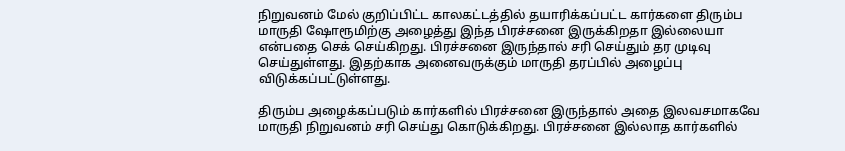நிறுவனம் மேல் குறிப்பிட்ட காலகட்டத்தில் தயாரிக்கப்பட்ட கார்களை திரும்ப மாருதி ஷோரூமிற்கு அழைத்து இந்த பிரச்சனை இருக்கிறதா இல்லையா என்பதை செக் செய்கிறது. பிரச்சனை இருந்தால் சரி செய்தும் தர முடிவு செய்துள்ளது. இதற்காக அனைவருக்கும் மாருதி தரப்பில் அழைப்பு விடுக்கப்பட்டுள்ளது.

திரும்ப அழைக்கப்படும் கார்களில் பிரச்சனை இருந்தால் அதை இலவசமாகவே மாருதி நிறுவனம் சரி செய்து கொடுக்கிறது. பிரச்சனை இல்லாத கார்களில்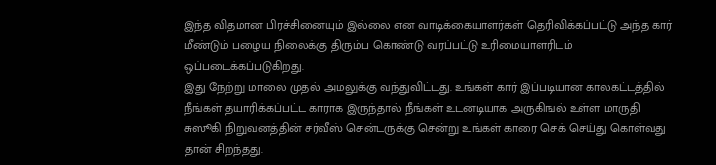இந்த விதமான பிரச்சினையும் இல்லை என வாடிக்கையாளர்கள் தெரிவிக்கப்பட்டு அந்த கார் மீண்டும் பழைய நிலைக்கு திரும்ப கொண்டு வரப்பட்டு உரிமையாளரிடம் ஒப்படைக்கப்படுகிறது.
இது நேற்று மாலை முதல் அமலுக்கு வந்துவிட்டது. உங்கள் கார் இப்படியான காலகட்டத்தில் நீங்கள் தயாரிக்கப்பட்ட காராக இருந்தால் நீங்கள் உடனடியாக அருகிஙல் உள்ள மாருதி சுஸூகி நிறுவனத்தின் சர்வீஸ் சென்டருக்கு சென்று உங்கள் காரை செக் செய்து கொள்வது தான் சிறந்தது.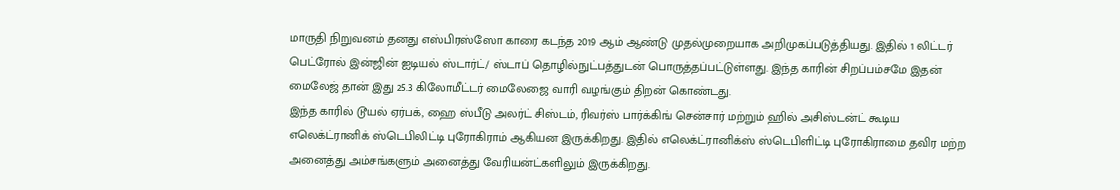மாருதி நிறுவனம் தனது எஸ்பிரஸ்ஸோ காரை கடந்த 2019 ஆம் ஆண்டு முதல்முறையாக அறிமுகப்படுத்தியது. இதில் 1 லிட்டர் பெட்ரோல் இன்ஜின் ஐடியல் ஸ்டார்ட்/ ஸ்டாப் தொழில்நுட்பத்துடன் பொருத்தப்பட்டுள்ளது. இந்த காரின் சிறப்பம்சமே இதன் மைலேஜ் தான் இது 25.3 கிலோமீட்டர் மைலேஜை வாரி வழங்கும் திறன் கொண்டது.
இந்த காரில் டூயல் ஏர்பக், ஹை ஸ்பீடு அலர்ட் சிஸ்டம், ரிவர்ஸ் பார்க்கிங் சென்சார் மற்றும் ஹில் அசிஸ்டன்ட் கூடிய எலெக்ட்ரானிக் ஸ்டெபிலிட்டி புரோகிராம் ஆகியன இருக்கிறது. இதில் எலெக்ட்ரானிக்ஸ் ஸ்டெபிளிட்டி புரோகிராமை தவிர மற்ற அனைத்து அம்சங்களும் அனைத்து வேரியன்ட்களிலும் இருக்கிறது.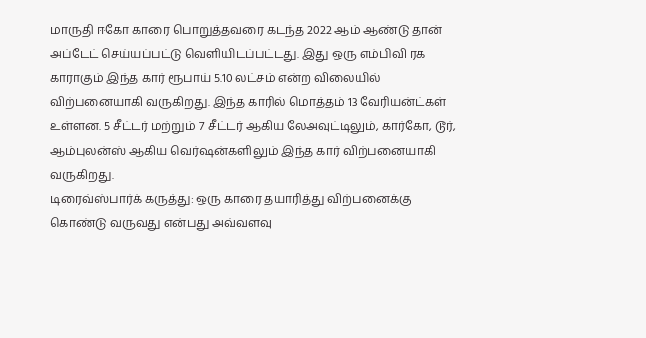மாருதி ஈகோ காரை பொறுத்தவரை கடந்த 2022 ஆம் ஆண்டு தான் அப்டேட் செய்யப்பட்டு வெளியிடப்பட்டது. இது ஒரு எம்பிவி ரக காராகும் இந்த கார் ரூபாய் 5.10 லட்சம் என்ற விலையில் விற்பனையாகி வருகிறது. இந்த காரில் மொத்தம் 13 வேரியன்ட்கள் உள்ளன. 5 சீட்டர் மற்றும் 7 சீட்டர் ஆகிய லேஅவுட்டிலும், கார்கோ, டூர், ஆம்புலன்ஸ் ஆகிய வெர்ஷன்களிலும் இந்த கார் விற்பனையாகி வருகிறது.
டிரைவ்ஸ்பார்க் கருத்து: ஒரு காரை தயாரித்து விற்பனைக்கு கொண்டு வருவது என்பது அவ்வளவு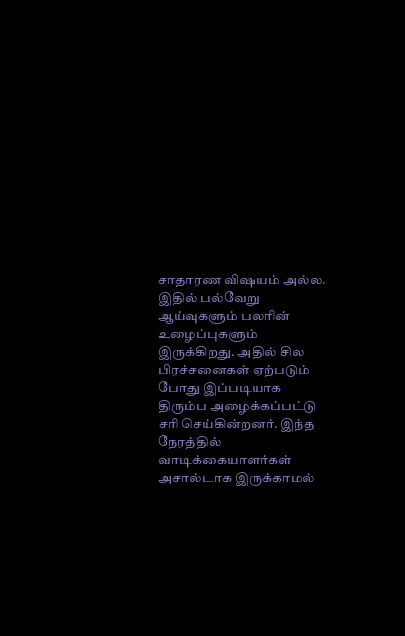சாதாரண விஷயம் அல்ல. இதில் பல்வேறு ஆய்வுகளும் பலரின் உழைப்புகளும் இருக்கிறது. அதில் சில பிரச்சனைகள் ஏற்படும் போது இப்படியாக திரும்ப அழைக்கப்பட்டு சரி செய்கின்றனர். இந்த நேரத்தில் வாடிக்கையாளர்கள் அசால்டாக இருக்காமல்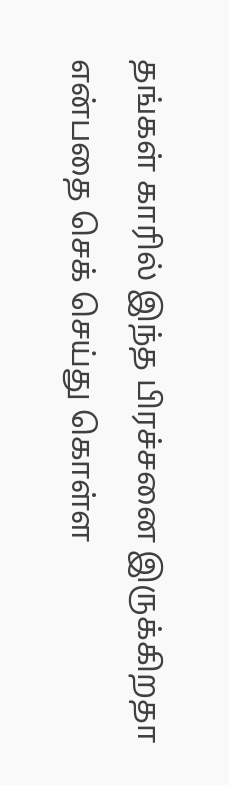தங்கள் காரில் இந்த பிரச்சனை இருக்கிறதா என்பதை செக் செய்து கொள்ள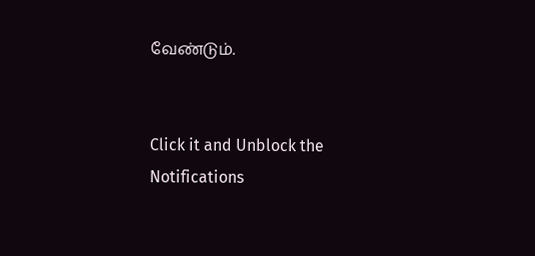வேண்டும்.


Click it and Unblock the Notifications